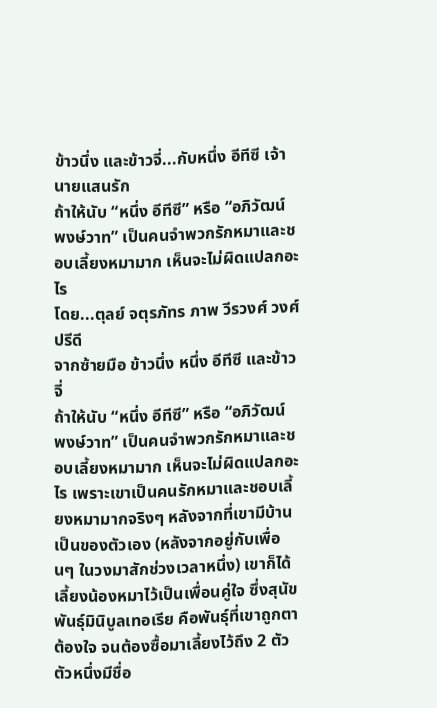ข้าวนึ่ง และข้าวจี่...กับหนึ่ง อีทีซี เจ้านายแสนรัก
ถ้าให้นับ “หนึ่ง อีทีซี” หรือ “อภิวัฒน์ พงษ์วาท” เป็นคนจำพวกรักหมาและชอบเลี้ยงหมามาก เห็นจะไม่ผิดแปลกอะไร
โดย...ตุลย์ จตุรภัทร ภาพ วีรวงศ์ วงศ์ปรีดี
จากซ้ายมือ ข้าวนึ่ง หนึ่ง อีทีซี และข้าวจี่
ถ้าให้นับ “หนึ่ง อีทีซี” หรือ “อภิวัฒน์ พงษ์วาท” เป็นคนจำพวกรักหมาและชอบเลี้ยงหมามาก เห็นจะไม่ผิดแปลกอะไร เพราะเขาเป็นคนรักหมาและชอบเลี้ยงหมามากจริงๆ หลังจากที่เขามีบ้านเป็นของตัวเอง (หลังจากอยู่กับเพื่อนๆ ในวงมาสักช่วงเวลาหนึ่ง) เขาก็ได้เลี้ยงน้องหมาไว้เป็นเพื่อนคู่ใจ ซึ่งสุนัขพันธุ์มินิบูลเทอเรีย คือพันธุ์ที่เขาถูกตาต้องใจ จนต้องซื้อมาเลี้ยงไว้ถึง 2 ตัว ตัวหนึ่งมีชื่อ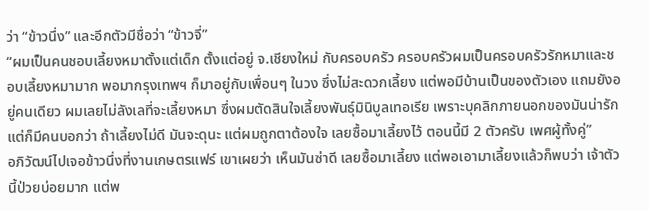ว่า “ข้าวนึ่ง” และอีกตัวมีชื่อว่า “ข้าวจี่”
“ผมเป็นคนชอบเลี้ยงหมาตั้งแต่เด็ก ตั้งแต่อยู่ จ.เชียงใหม่ กับครอบครัว ครอบครัวผมเป็นครอบครัวรักหมาและชอบเลี้ยงหมามาก พอมากรุงเทพฯ ก็มาอยู่กับเพื่อนๆ ในวง ซึ่งไม่สะดวกเลี้ยง แต่พอมีบ้านเป็นของตัวเอง แถมยังอยู่คนเดียว ผมเลยไม่ลังเลที่จะเลี้ยงหมา ซึ่งผมตัดสินใจเลี้ยงพันธุ์มินิบูลเทอเรีย เพราะบุคลิกภายนอกของมันน่ารัก แต่ก็มีคนบอกว่า ถ้าเลี้ยงไม่ดี มันจะดุนะ แต่ผมถูกตาต้องใจ เลยซื้อมาเลี้ยงไว้ ตอนนี้มี 2 ตัวครับ เพศผู้ทั้งคู่”
อภิวัฒน์ไปเจอข้าวนึ่งที่งานเกษตรแฟร์ เขาเผยว่า เห็นมันซ่าดี เลยซื้อมาเลี้ยง แต่พอเอามาเลี้ยงแล้วก็พบว่า เจ้าตัวนี้ป่วยบ่อยมาก แต่พ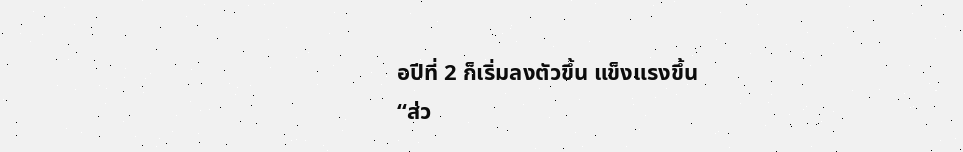อปีที่ 2 ก็เริ่มลงตัวขึ้น แข็งแรงขึ้น
“ส่ว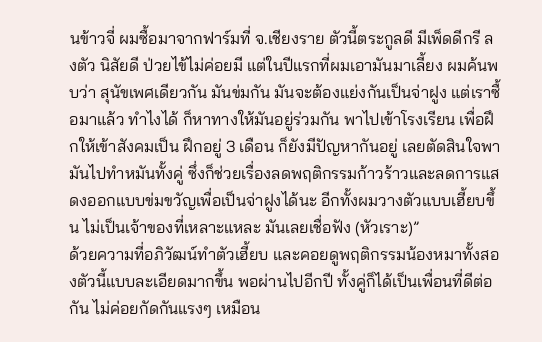นข้าวจี่ ผมซื้อมาจากฟาร์มที่ จ.เชียงราย ตัวนี้ตระกูลดี มีเพ็ดดีกรี ลงตัว นิสัยดี ป่วยไข้ไม่ค่อยมี แต่ในปีแรกที่ผมเอามันมาเลี้ยง ผมค้นพบว่า สุนัขเพศเดียวกัน มันข่มกัน มันจะต้องแย่งกันเป็นจ่าฝูง แต่เราซื้อมาแล้ว ทำไงได้ ก็หาทางให้มันอยู่ร่วมกัน พาไปเข้าโรงเรียน เพื่อฝึกให้เข้าสังคมเป็น ฝึกอยู่ 3 เดือน ก็ยังมีปัญหากันอยู่ เลยตัดสินใจพามันไปทำหมันทั้งคู่ ซึ่งก็ช่วยเรื่องลดพฤติกรรมก้าวร้าวและลดการแสดงออกแบบข่มขวัญเพื่อเป็นจ่าฝูงได้นะ อีกทั้งผมวางตัวแบบเฮี้ยบขึ้น ไม่เป็นเจ้าของที่เหลาะแหละ มันเลยเชื่อฟัง (หัวเราะ)”
ด้วยความที่อภิวัฒน์ทำตัวเฮี้ยบ และคอยดูพฤติกรรมน้องหมาทั้งสองตัวนี้แบบละเอียดมากขึ้น พอผ่านไปอีกปี ทั้งคู่ก็ได้เป็นเพื่อนที่ดีต่อกัน ไม่ค่อยกัดกันแรงๆ เหมือน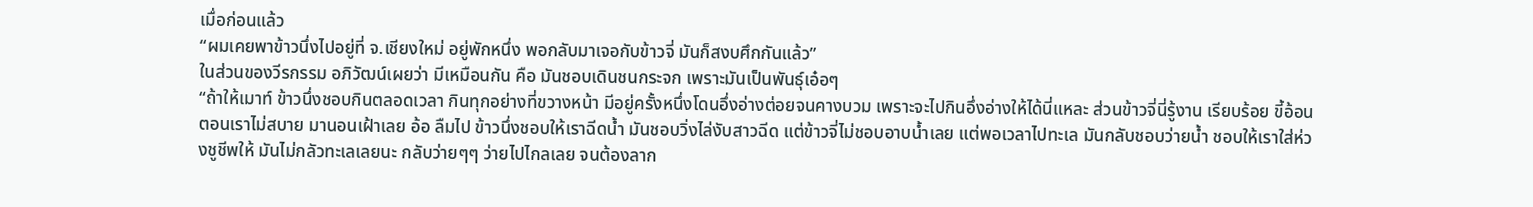เมื่อก่อนแล้ว
“ผมเคยพาข้าวนึ่งไปอยู่ที่ จ.เชียงใหม่ อยู่พักหนึ่ง พอกลับมาเจอกับข้าวจี่ มันก็สงบศึกกันแล้ว”
ในส่วนของวีรกรรม อภิวัฒน์เผยว่า มีเหมือนกัน คือ มันชอบเดินชนกระจก เพราะมันเป็นพันธุ์เอ๋อๆ
“ถ้าให้เมาท์ ข้าวนึ่งชอบกินตลอดเวลา กินทุกอย่างที่ขวางหน้า มีอยู่ครั้งหนึ่งโดนอึ่งอ่างต่อยจนคางบวม เพราะจะไปกินอึ่งอ่างให้ได้นี่แหละ ส่วนข้าวจี่นี่รู้งาน เรียบร้อย ขี้อ้อน ตอนเราไม่สบาย มานอนเฝ้าเลย อ้อ ลืมไป ข้าวนึ่งชอบให้เราฉีดน้ำ มันชอบวิ่งไล่งับสาวฉีด แต่ข้าวจี่ไม่ชอบอาบน้ำเลย แต่พอเวลาไปทะเล มันกลับชอบว่ายน้ำ ชอบให้เราใส่ห่วงชูชีพให้ มันไม่กลัวทะเลเลยนะ กลับว่ายๆๆ ว่ายไปไกลเลย จนต้องลาก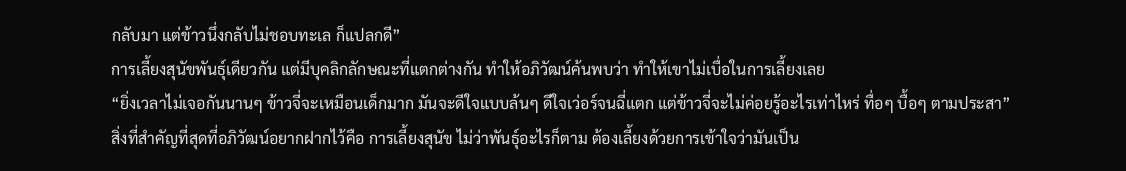กลับมา แต่ข้าวนึ่งกลับไม่ชอบทะเล ก็แปลกดี”
การเลี้ยงสุนัขพันธุ์เดียวกัน แต่มีบุคลิกลักษณะที่แตกต่างกัน ทำให้อภิวัฒน์ค้นพบว่า ทำให้เขาไม่เบื่อในการเลี้ยงเลย
“ยิ่งเวลาไม่เจอกันนานๆ ข้าวจี่จะเหมือนเด็กมาก มันจะดีใจแบบล้นๆ ดีใจเว่อร์จนฉี่แตก แต่ข้าวจี่จะไม่ค่อยรู้อะไรเท่าไหร่ ทื่อๆ บื้อๆ ตามประสา”
สิ่งที่สำคัญที่สุดที่อภิวัฒน์อยากฝากไว้คือ การเลี้ยงสุนัข ไม่ว่าพันธุ์อะไรก็ตาม ต้องเลี้ยงด้วยการเข้าใจว่ามันเป็น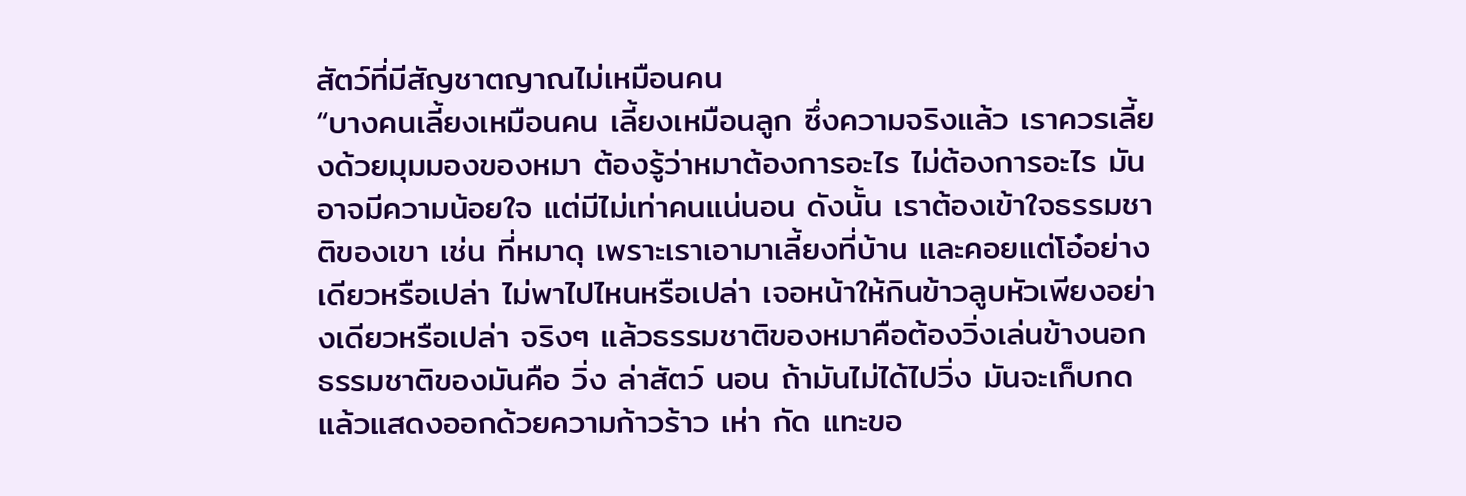สัตว์ที่มีสัญชาตญาณไม่เหมือนคน
“บางคนเลี้ยงเหมือนคน เลี้ยงเหมือนลูก ซึ่งความจริงแล้ว เราควรเลี้ยงด้วยมุมมองของหมา ต้องรู้ว่าหมาต้องการอะไร ไม่ต้องการอะไร มันอาจมีความน้อยใจ แต่มีไม่เท่าคนแน่นอน ดังนั้น เราต้องเข้าใจธรรมชาติของเขา เช่น ที่หมาดุ เพราะเราเอามาเลี้ยงที่บ้าน และคอยแต่โอ๋อย่างเดียวหรือเปล่า ไม่พาไปไหนหรือเปล่า เจอหน้าให้กินข้าวลูบหัวเพียงอย่างเดียวหรือเปล่า จริงๆ แล้วธรรมชาติของหมาคือต้องวิ่งเล่นข้างนอก ธรรมชาติของมันคือ วิ่ง ล่าสัตว์ นอน ถ้ามันไม่ได้ไปวิ่ง มันจะเก็บกด แล้วแสดงออกด้วยความก้าวร้าว เห่า กัด แทะขอ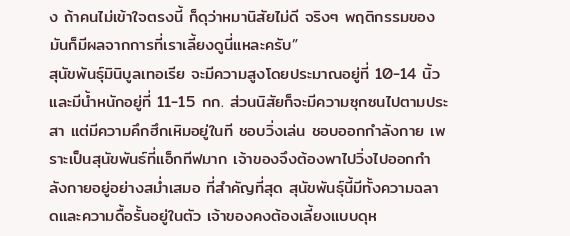ง ถ้าคนไม่เข้าใจตรงนี้ ก็ดุว่าหมานิสัยไม่ดี จริงๆ พฤติกรรมของมันก็มีผลจากการที่เราเลี้ยงดูนี่แหละครับ”
สุนัขพันธุ์มินิบูลเทอเรีย จะมีความสูงโดยประมาณอยู่ที่ 10-14 นิ้ว และมีน้ำหนักอยู่ที่ 11-15 กก. ส่วนนิสัยก็จะมีความซุกซนไปตามประสา แต่มีความคึกฮึกเหิมอยู่ในที ชอบวิ่งเล่น ชอบออกกำลังกาย เพราะเป็นสุนัขพันธ์ที่แอ็กทีฟมาก เจ้าของจึงต้องพาไปวิ่งไปออกกำลังกายอยู่อย่างสม่ำเสมอ ที่สำคัญที่สุด สุนัขพันธุ์นี้มีทั้งความฉลาดและความดื้อรั้นอยู่ในตัว เจ้าของคงต้องเลี้ยงแบบดุห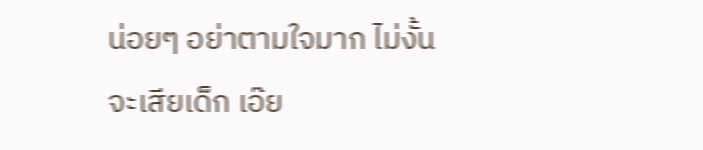น่อยๆ อย่าตามใจมาก ไม่งั้นจะเสียเด็ก เอ๊ย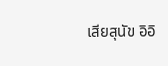เสียสุนัข อิอิ